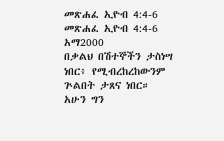መጽሐፈ ኢዮብ 4:4-6
መጽሐፈ ኢዮብ 4:4-6 አማ2000
በቃልህ በሽተኞችን ታስነሣ ነበር፥ የሚብረከረከውንም ጕልበት ታጸና ነበር። አሁን ግን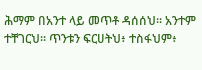ሕማም በአንተ ላይ መጥቶ ዳሰሰህ። አንተም ተቸገርህ። ጥንቱን ፍርሀትህ፥ ተስፋህም፥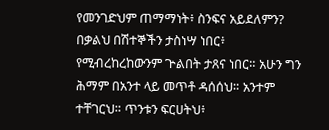የመንገድህም ጠማማነት፥ ስንፍና አይደለምን?
በቃልህ በሽተኞችን ታስነሣ ነበር፥ የሚብረከረከውንም ጕልበት ታጸና ነበር። አሁን ግን ሕማም በአንተ ላይ መጥቶ ዳሰሰህ። አንተም ተቸገርህ። ጥንቱን ፍርሀትህ፥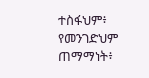ተስፋህም፥ የመንገድህም ጠማማነት፥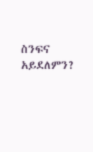ስንፍና አይደለምን?